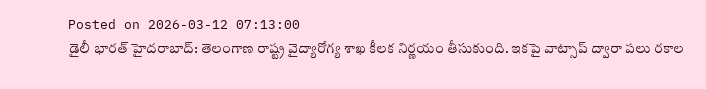Posted on 2026-03-12 07:13:00
డైలీ భారత్ హైదరాబాద్: తెలంగాణ రాష్ట్ర వైద్యారోగ్య శాఖ కీలక నిర్ణయం తీసుకుంది. ఇకపై వాట్సాప్ ద్వారా పలు రకాల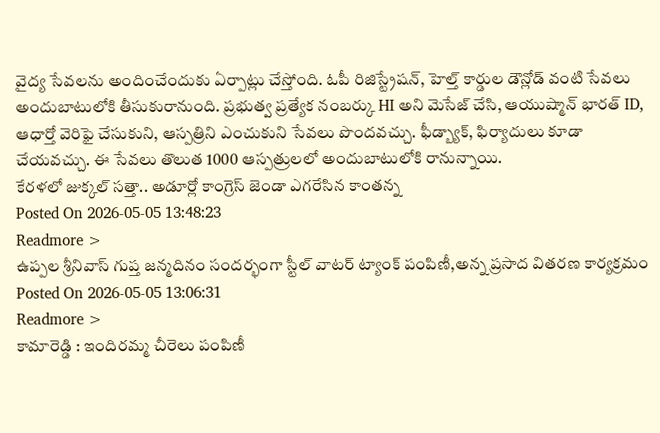వైద్య సేవలను అందించేందుకు ఏర్పాట్లు చేస్తోంది. ఓపీ రిజిస్ట్రేషన్, హెల్త్ కార్డుల డౌన్లోడ్ వంటి సేవలు అందుబాటులోకి తీసుకురానుంది. ప్రభుత్వ ప్రత్యేక నంబర్కు HI అని మెసేజ్ చేసి, ఆయుష్మాన్ భారత్ ID, ఆధార్తో వెరిఫై చేసుకుని, ఆస్పత్రిని ఎంచుకుని సేవలు పొందవచ్చు. ఫీడ్బ్యాక్, ఫిర్యాదులు కూడా చేయవచ్చు. ఈ సేవలు తొలుత 1000 ఆస్పత్రులలో అందుబాటులోకి రానున్నాయి.
కేరళలో జుక్కల్ సత్తా.. అడూర్లో కాంగ్రెస్ జెండా ఎగరేసిన కాంతన్న
Posted On 2026-05-05 13:48:23
Readmore >
ఉప్పల శ్రీనివాస్ గుప్త జన్మదినం సందర్భంగా స్టీల్ వాటర్ ట్యాంక్ పంపిణీ,అన్న ప్రసాద వితరణ కార్యక్రమం
Posted On 2026-05-05 13:06:31
Readmore >
కామారెడ్డి : ఇందిరమ్మ చీరెలు పంపిణీ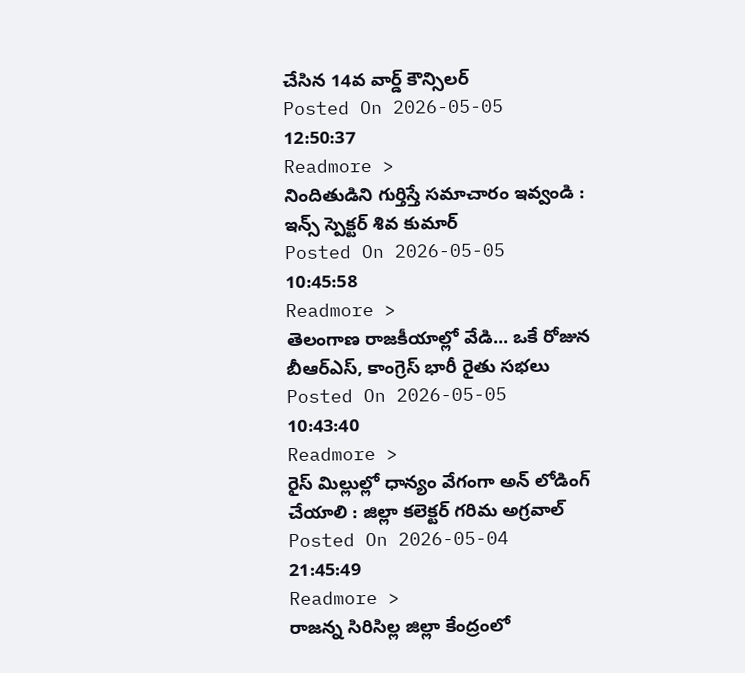చేసిన 14వ వార్డ్ కౌన్సిలర్
Posted On 2026-05-05 12:50:37
Readmore >
నిందితుడిని గుర్తిస్తే సమాచారం ఇవ్వండి : ఇన్స్ స్పెక్టర్ శివ కుమార్
Posted On 2026-05-05 10:45:58
Readmore >
తెలంగాణ రాజకీయాల్లో వేడి... ఒకే రోజున బీఆర్ఎస్, కాంగ్రెస్ భారీ రైతు సభలు
Posted On 2026-05-05 10:43:40
Readmore >
రైస్ మిల్లుల్లో ధాన్యం వేగంగా అన్ లోడింగ్ చేయాలి : జిల్లా కలెక్టర్ గరిమ అగ్రవాల్
Posted On 2026-05-04 21:45:49
Readmore >
రాజన్న సిరిసిల్ల జిల్లా కేంద్రంలో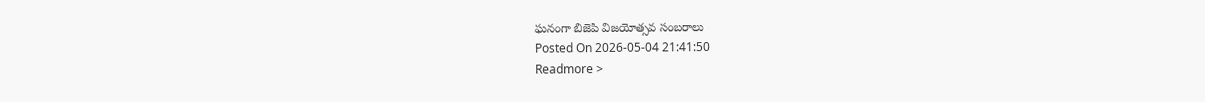ఘనంగా బిజెపి విజయోత్సవ సంబరాలు
Posted On 2026-05-04 21:41:50
Readmore >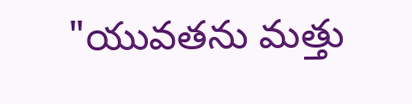"యువతను మత్తు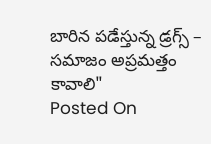బారిన పడేస్తున్న డ్రగ్స్ – సమాజం అప్రమత్తం కావాలి"
Posted On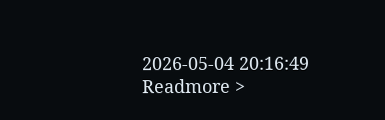2026-05-04 20:16:49
Readmore >